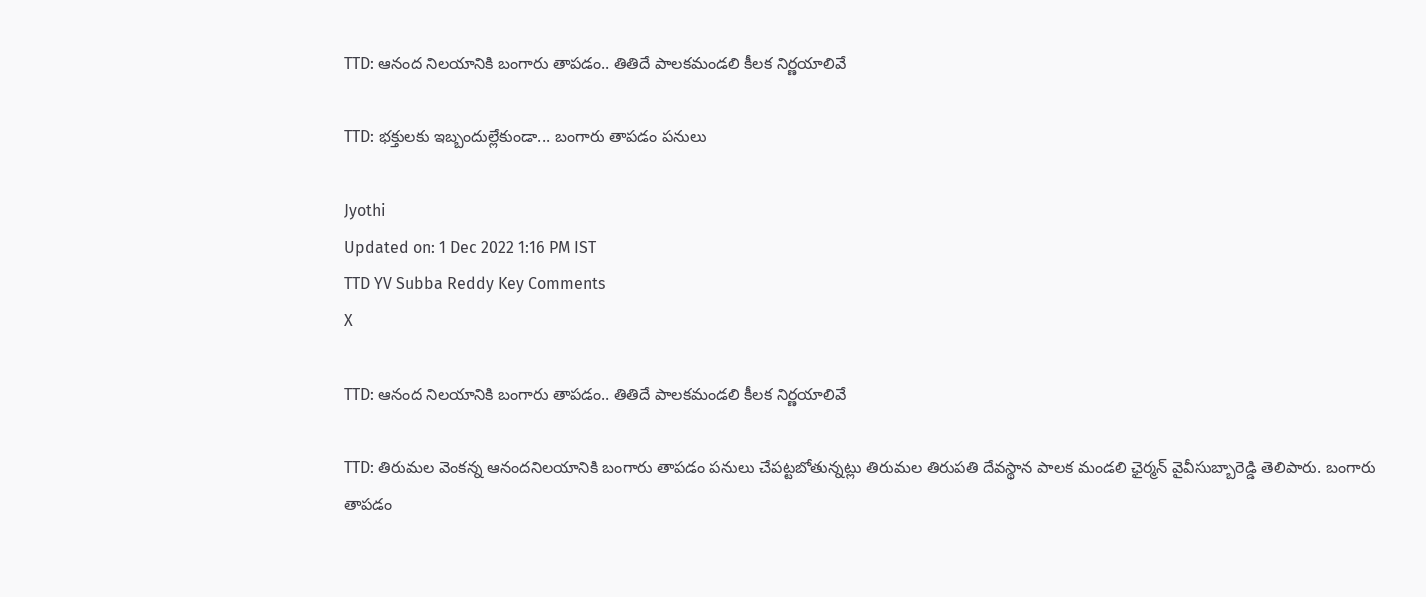TTD: ఆనంద నిలయానికి బంగారు తాపడం.. తితిదే పాలకమండలి కీలక నిర్ణయాలివే

TTD: భక్తులకు ఇబ్బందుల్లేకుండా... బంగారు తాపడం పనులు

Jyothi
Updated on: 1 Dec 2022 1:16 PM IST
TTD YV Subba Reddy Key Comments
X

TTD: ఆనంద నిలయానికి బంగారు తాపడం.. తితిదే పాలకమండలి కీలక నిర్ణయాలివే

TTD: తిరుమల వెంకన్న ఆనందనిలయానికి బంగారు తాపడం పనులు చేపట్టబోతున్నట్లు తిరుమల తిరుపతి దేవస్థాన పాలక మండలి ఛైర్మన్ వైవీసుబ్బారెడ్డి తెలిపారు. బంగారు తాపడం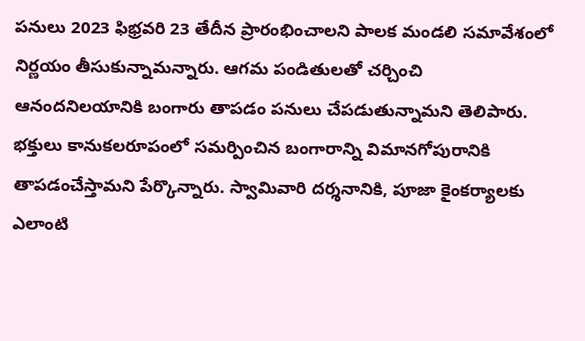పనులు 2023 ఫిభ్రవరి 23 తేదీన ప్రారంభించాలని పాలక మండలి సమావేశంలో నిర్ణయం తీసుకున్నామన్నారు. ఆగమ పండితులతో చర్చించి ఆనందనిలయానికి బంగారు తాపడం పనులు చేపడుతున్నామని తెలిపారు. భక్తులు కానుకలరూపంలో సమర్పించిన బంగారాన్ని విమానగోపురానికి తాపడంచేస్తామని పేర్కొన్నారు. స్వామివారి దర్శనానికి, పూజా కైంకర్యాలకు ఎలాంటి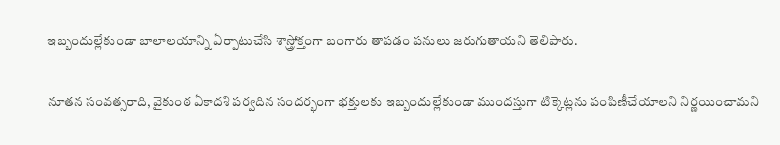ఇబ్బందుల్లేకుండా బాలాలయాన్ని ఏర్పాటుచేసి శాస్త్రోక్తంగా బంగారు తాపడం పనులు జరుగుతాయని తెలిపారు.

నూతన సంవత్సరాది, వైకుంఠ ఏకాదశి పర్వదిన సందర్భంగా భక్తులకు ఇబ్బందుల్లేకుండా ముందస్తుగా టిక్కెట్లను పంపిణీచేయాలని నిర్ణయించామని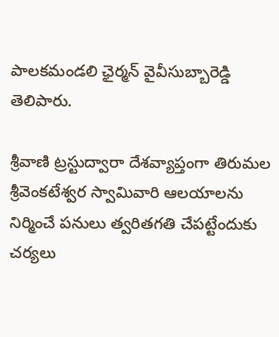పాలకమండలి ఛైర్మన్ వైవీసుబ్బారెడ్డి తెలిపారు.

శ్రీవాణి ట్రస్టుద్వారా దేశవ్యాప్తంగా తిరుమల శ్రీవెంకటేశ్వర స్వామివారి ఆలయాలను నిర్మించే పనులు త్వరితగతి చేపట్టేందుకు చర్యలు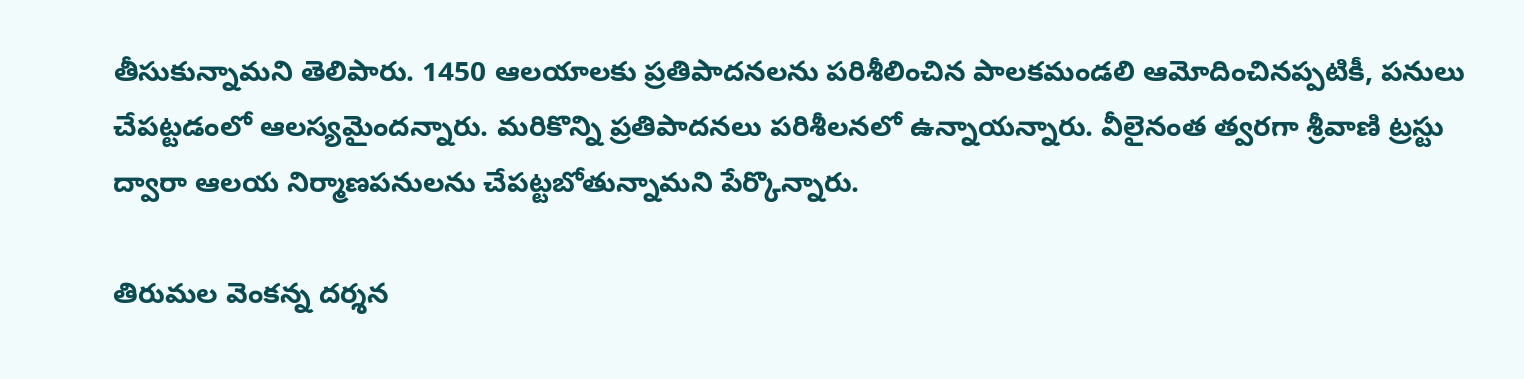తీసుకున్నామని తెలిపారు. 1450 ఆలయాలకు ప్రతిపాదనలను పరిశీలించిన పాలకమండలి ఆమోదించినప్పటికీ, పనులు చేపట్టడంలో ఆలస్యమైందన్నారు. మరికొన్ని ప్రతిపాదనలు పరిశీలనలో ఉన్నాయన్నారు. వీలైనంత త్వరగా శ్రీవాణి ట్రస్టు ద్వారా ఆలయ నిర్మాణపనులను చేపట్టబోతున్నామని పేర్కొన్నారు.

తిరుమల వెంకన్న దర్శన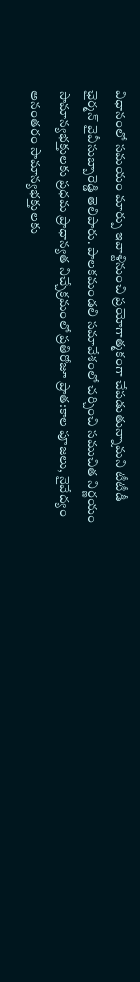విధానంలో సమయం మార్పు ఇవాళ్టినుంచి ప్రయోగాత్మకంగా చేపడుతున్నామని టీటీడీ ఛైర్మన్ వైవీసుబ్బారెడ్డి తెలిపారు. పాలకమండలి సమావేశంలో చర్చించి సముచిత నిర్ణయం సామాన్యభక్తులకు ప్రధమ ప్రాధాన్యత నిచ్చేక్రమంలో ప్రతిరోజూ ప్రాత:కాల పూజలు, నైవేద్యం అనంతరం సామాన్యభక్తులకు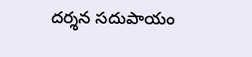దర్శన సదుపాయం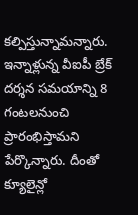కల్పిస్తున్నామన్నారు. ఇన్నాళ్లున్న వీఐపీ బ్రేక్ దర్శన సమయాన్ని 8 గంటలనుంచి ప్రారంభిస్తామని పేర్కొన్నారు. దీంతో క్యూలైన్లో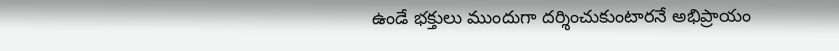ఉండే భక్తులు ముందుగా దర్శించుకుంటారనే అభిప్రాయం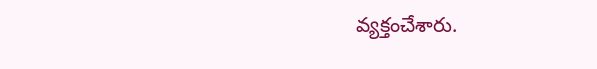వ్యక్తంచేశారు.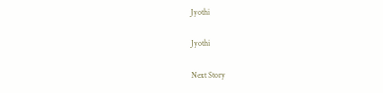Jyothi

Jyothi

Next Story